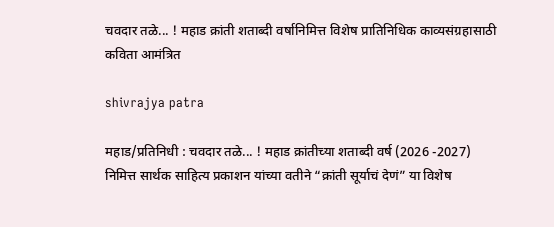चवदार तळे... ! महाड क्रांती शताब्दी वर्षानिमित्त विशेष प्रातिनिधिक काव्यसंग्रहासाठी कविता आमंत्रित

shivrajya patra

महाड/प्रतिनिधी : चवदार तळे... ! महाड क्रांतीच्या शताब्दी वर्ष (2026 -2027) निमित्त सार्थक साहित्य प्रकाशन यांच्या वतीने “क्रांती सूर्याचं देणं” या विशेष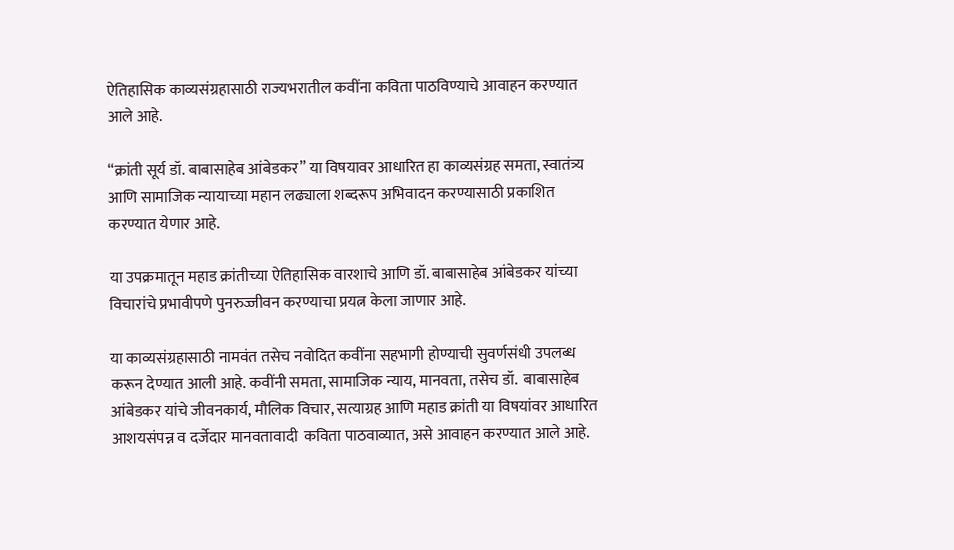ऐतिहासिक काव्यसंग्रहासाठी राज्यभरातील कवींना कविता पाठविण्याचे आवाहन करण्यात आले आहे.

“क्रांती सूर्य डॉ. बाबासाहेब आंबेडकर” या विषयावर आधारित हा काव्यसंग्रह समता, स्वातंत्र्य आणि सामाजिक न्यायाच्या महान लढ्याला शब्दरूप अभिवादन करण्यासाठी प्रकाशित करण्यात येणार आहे.

या उपक्रमातून महाड क्रांतीच्या ऐतिहासिक वारशाचे आणि डॉ. बाबासाहेब आंबेडकर यांच्या विचारांचे प्रभावीपणे पुनरुज्जीवन करण्याचा प्रयत्न केला जाणार आहे.

या काव्यसंग्रहासाठी नामवंत तसेच नवोदित कवींना सहभागी होण्याची सुवर्णसंधी उपलब्ध करून देण्यात आली आहे. कवींनी समता, सामाजिक न्याय, मानवता, तसेच डॉ.  बाबासाहेब आंबेडकर यांचे जीवनकार्य, मौलिक विचार, सत्याग्रह आणि महाड क्रांती या विषयांवर आधारित आशयसंपन्न व दर्जेदार मानवतावादी  कविता पाठवाव्यात, असे आवाहन करण्यात आले आहे.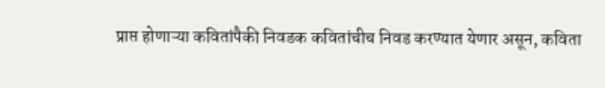प्राप्त होणाऱ्या कवितांपैकी निवडक कवितांचीच निवड करण्यात येणार असून, कविता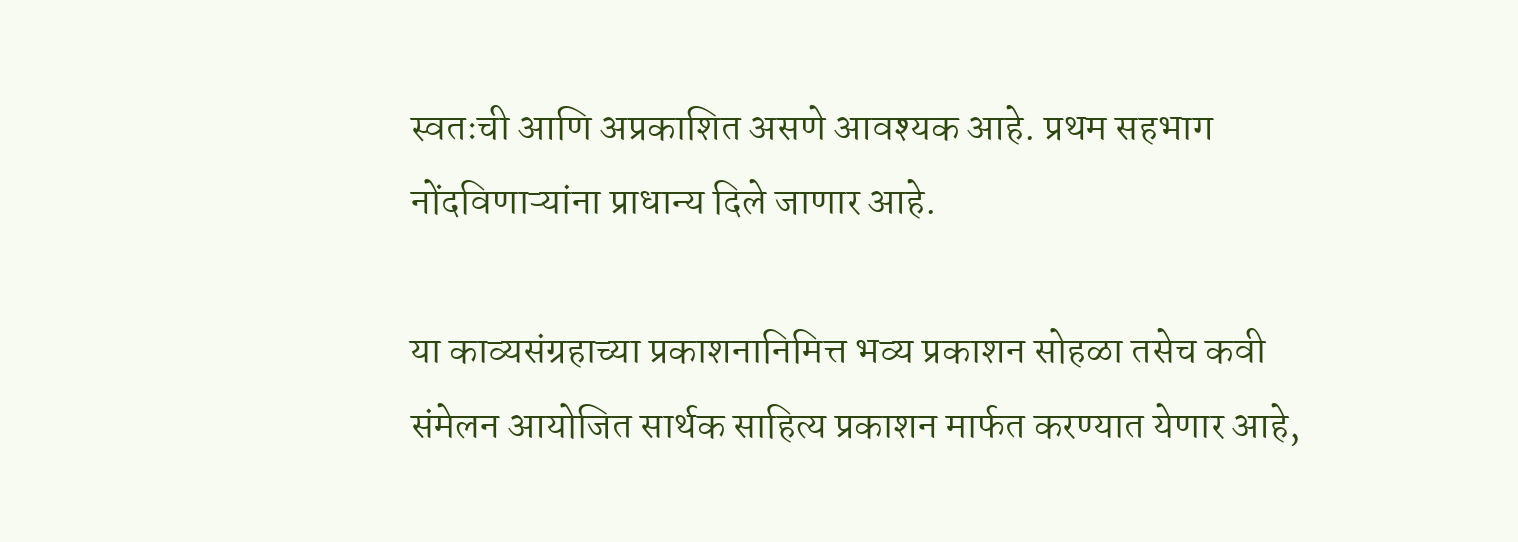स्वतःची आणि अप्रकाशित असणे आवश्यक आहे. प्रथम सहभाग नोंदविणाऱ्यांना प्राधान्य दिले जाणार आहे.

या काव्यसंग्रहाच्या प्रकाशनानिमित्त भव्य प्रकाशन सोहळा तसेच कवी संमेलन आयोजित सार्थक साहित्य प्रकाशन मार्फत करण्यात येणार आहे,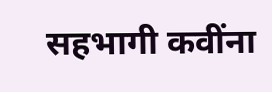सहभागी कवींना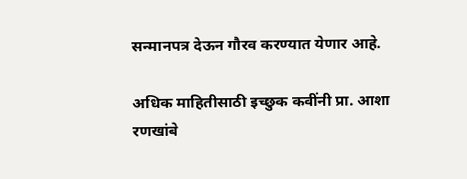सन्मानपत्र देऊन गौरव करण्यात येणार आहे.

अधिक माहितीसाठी इच्छुक कवींनी प्रा. आशा रणखांबे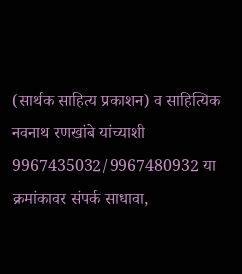(सार्थक साहित्य प्रकाशन) व साहित्यिक नवनाथ रणखांबे यांच्याशी 9967435032/9967480932 या क्रमांकावर संपर्क साधावा,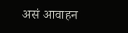असं आवाहन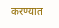करण्यात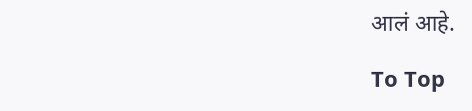आलं आहे.

To Top